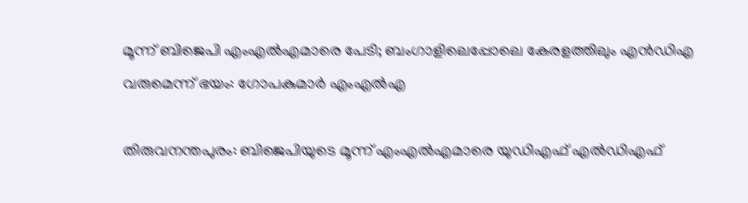മൂന്ന് ബിജെപി എംഎല്‍എമാരെ പേടി; ബംഗാളിലെപ്പോലെ കേരളത്തിലും എന്‍ഡിഎ വരുമെന്ന് ഭയം: ഗോപകുമാര്‍ എംഎല്‍എ

തിരുവനന്തപുരം: ബിജെപിയുടെ മൂന്ന് എംഎല്‍എമാരെ യുഡിഎഫ് എല്‍ഡിഎഫ്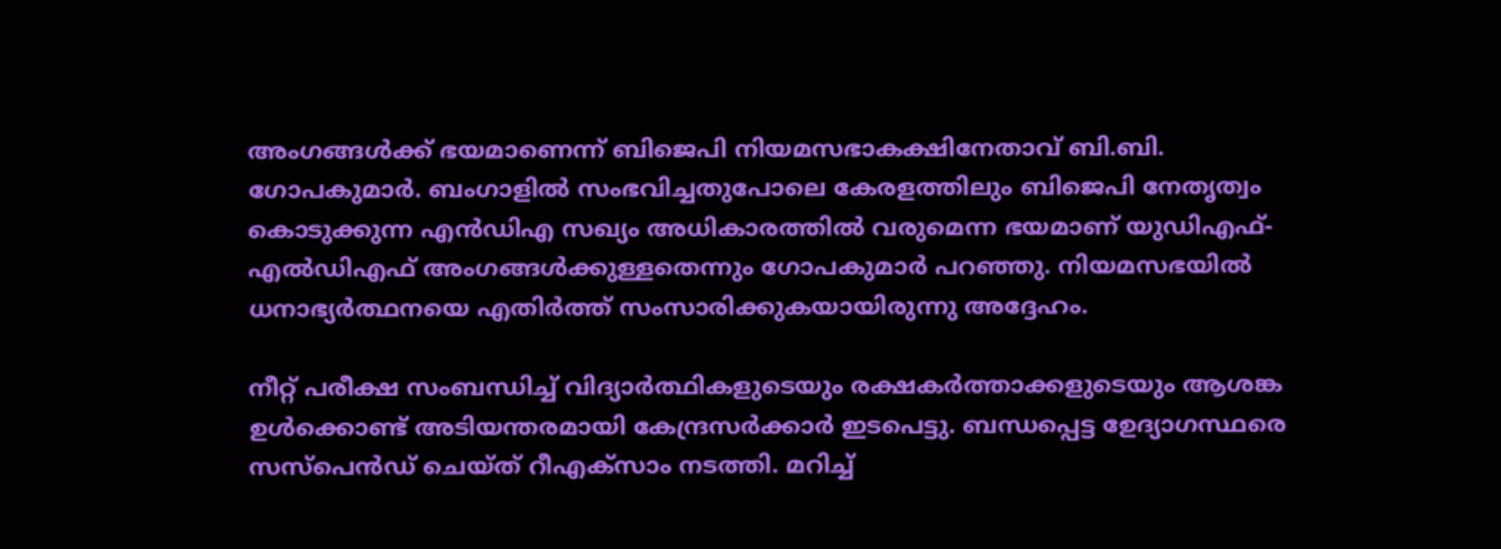അംഗങ്ങള്‍ക്ക് ഭയമാണെന്ന് ബിജെപി നിയമസഭാകക്ഷിനേതാവ് ബി.ബി. ഗോപകുമാര്‍. ബംഗാളില്‍ സംഭവിച്ചതുപോലെ കേരളത്തിലും ബിജെപി നേതൃത്വം കൊടുക്കുന്ന എന്‍ഡിഎ സഖ്യം അധികാരത്തില്‍ വരുമെന്ന ഭയമാണ് യുഡിഎഫ്-എല്‍ഡിഎഫ് അംഗങ്ങള്‍ക്കുള്ളതെന്നും ഗോപകുമാര്‍ പറഞ്ഞു. നിയമസഭയില്‍ ധനാഭ്യര്‍ത്ഥനയെ എതിര്‍ത്ത് സംസാരിക്കുകയായിരുന്നു അദ്ദേഹം.

നീറ്റ് പരീക്ഷ സംബന്ധിച്ച് വിദ്യാര്‍ത്ഥികളുടെയും രക്ഷകര്‍ത്താക്കളുടെയും ആശങ്ക ഉള്‍ക്കൊണ്ട് അടിയന്തരമായി കേന്ദ്രസര്‍ക്കാര്‍ ഇടപെട്ടു. ബന്ധപ്പെട്ട ഉേദ്യാഗസ്ഥരെ സസ്പെന്‍ഡ് ചെയ്ത് റീഎക്സാം നടത്തി. മറിച്ച്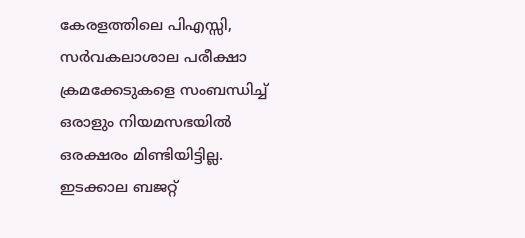കേരളത്തിലെ പിഎസ്സി, സര്‍വകലാശാല പരീക്ഷാ ക്രമക്കേടുകളെ സംബന്ധിച്ച് ഒരാളും നിയമസഭയില്‍ ഒരക്ഷരം മിണ്ടിയിട്ടില്ല. ഇടക്കാല ബജറ്റ്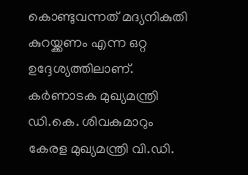കൊണ്ടുവന്നത് മദ്യനികുതി കുറയ്ക്കണം എന്ന ഒറ്റ ഉദ്ദേശ്യത്തിലാണ്. കര്‍ണാടക മുഖ്യമന്ത്രി ഡി.കെ. ശിവകുമാറും കേരള മുഖ്യമന്ത്രി വി.ഡി.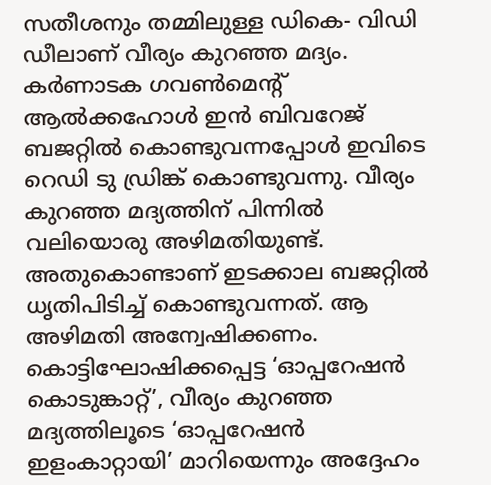സതീശനും തമ്മിലുള്ള ഡികെ- വിഡി ഡീലാണ് വീര്യം കുറഞ്ഞ മദ്യം. കര്‍ണാടക ഗവണ്‍മെന്റ് ആല്‍ക്കഹോള്‍ ഇന്‍ ബിവറേജ് ബജറ്റില്‍ കൊണ്ടുവന്നപ്പോള്‍ ഇവിടെ റെഡി ടു ഡ്രിങ്ക് കൊണ്ടുവന്നു. വീര്യം കുറഞ്ഞ മദ്യത്തിന് പിന്നില്‍ വലിയൊരു അഴിമതിയുണ്ട്. അതുകൊണ്ടാണ് ഇടക്കാല ബജറ്റില്‍ ധൃതിപിടിച്ച് കൊണ്ടുവന്നത്. ആ അഴിമതി അന്വേഷിക്കണം. കൊട്ടിഘോഷിക്കപ്പെട്ട ‘ഓപ്പറേഷന്‍ കൊടുങ്കാറ്റ്’, വീര്യം കുറഞ്ഞ മദ്യത്തിലൂടെ ‘ഓപ്പറേഷന്‍ ഇളംകാറ്റായി’ മാറിയെന്നും അദ്ദേഹം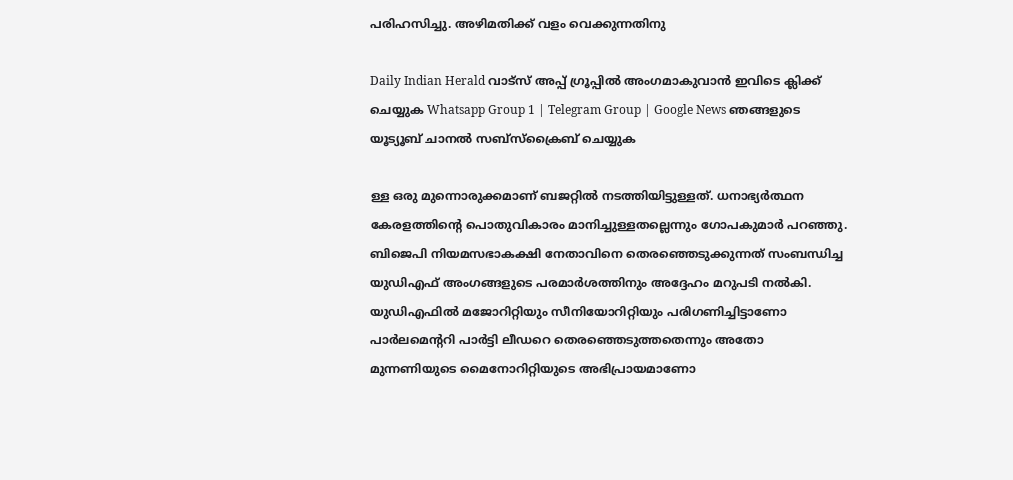പരിഹസിച്ചു. അഴിമതിക്ക് വളം വെക്കുന്നതിനു

Daily Indian Herald വാട്സ് അപ്പ് ഗ്രൂപ്പിൽ അംഗമാകുവാൻ ഇവിടെ ക്ലിക്ക് ചെയ്യുക Whatsapp Group 1 | Telegram Group | Google News ഞങ്ങളുടെ യൂട്യൂബ് ചാനൽ സബ്സ്ക്രൈബ് ചെയ്യുക

ള്ള ഒരു മുന്നൊരുക്കമാണ് ബജറ്റില്‍ നടത്തിയിട്ടുള്ളത്. ധനാഭ്യര്‍ത്ഥന കേരളത്തിന്റെ പൊതുവികാരം മാനിച്ചുള്ളതല്ലെന്നും ഗോപകുമാര്‍ പറഞ്ഞു. ബിജെപി നിയമസഭാകക്ഷി നേതാവിനെ തെരഞ്ഞെടുക്കുന്നത് സംബന്ധിച്ച യുഡിഎഫ് അംഗങ്ങളുടെ പരമാര്‍ശത്തിനും അദ്ദേഹം മറുപടി നല്‍കി. യുഡിഎഫില്‍ മജോറിറ്റിയും സീനിയോറിറ്റിയും പരിഗണിച്ചിട്ടാണോ പാര്‍ലമെന്ററി പാര്‍ട്ടി ലീഡറെ തെരഞ്ഞെടുത്തതെന്നും അതോ മുന്നണിയുടെ മൈനോറിറ്റിയുടെ അഭിപ്രായമാണോ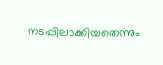നടപ്പിലാക്കിയതെന്നും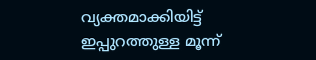വ്യക്തമാക്കിയിട്ട് ഇപ്പുറത്തുള്ള മൂന്ന്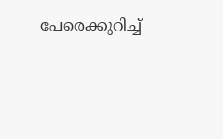പേരെക്കുറിച്ച്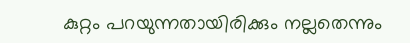കുറ്റം പറയുന്നതായിരിക്കും നല്ലതെന്നും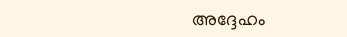അദ്ദേഹം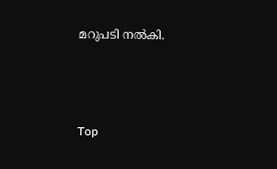മറുപടി നല്‍കി.





Top